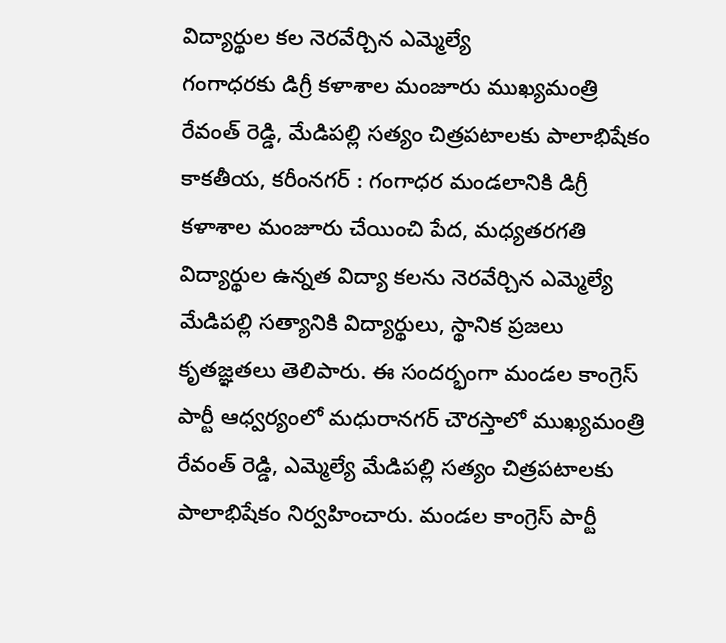విద్యార్థుల కల నెరవేర్చిన ఎమ్మెల్యే
గంగాధరకు డిగ్రీ కళాశాల మంజూరు ముఖ్యమంత్రి రేవంత్ రెడ్డి, మేడిపల్లి సత్యం చిత్రపటాలకు పాలాభిషేకం కాకతీయ, కరీంనగర్ : గంగాధర మండలానికి డిగ్రీ కళాశాల మంజూరు చేయించి పేద, మధ్యతరగతి విద్యార్థుల ఉన్నత విద్యా కలను నెరవేర్చిన ఎమ్మెల్యే మేడిపల్లి సత్యానికి విద్యార్థులు, స్థానిక ప్రజలు కృతజ్ఞతలు తెలిపారు. ఈ సందర్భంగా మండల కాంగ్రెస్ పార్టీ ఆధ్వర్యంలో మధురానగర్ చౌరస్తాలో ముఖ్యమంత్రి రేవంత్ రెడ్డి, ఎమ్మెల్యే మేడిపల్లి సత్యం చిత్రపటాలకు పాలాభిషేకం నిర్వహించారు. మండల కాంగ్రెస్ పార్టీ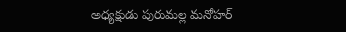అధ్యక్షుడు పురుమల్ల మనోహర్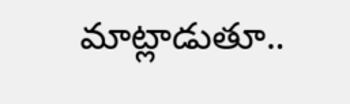మాట్లాడుతూ..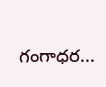గంగాధర...